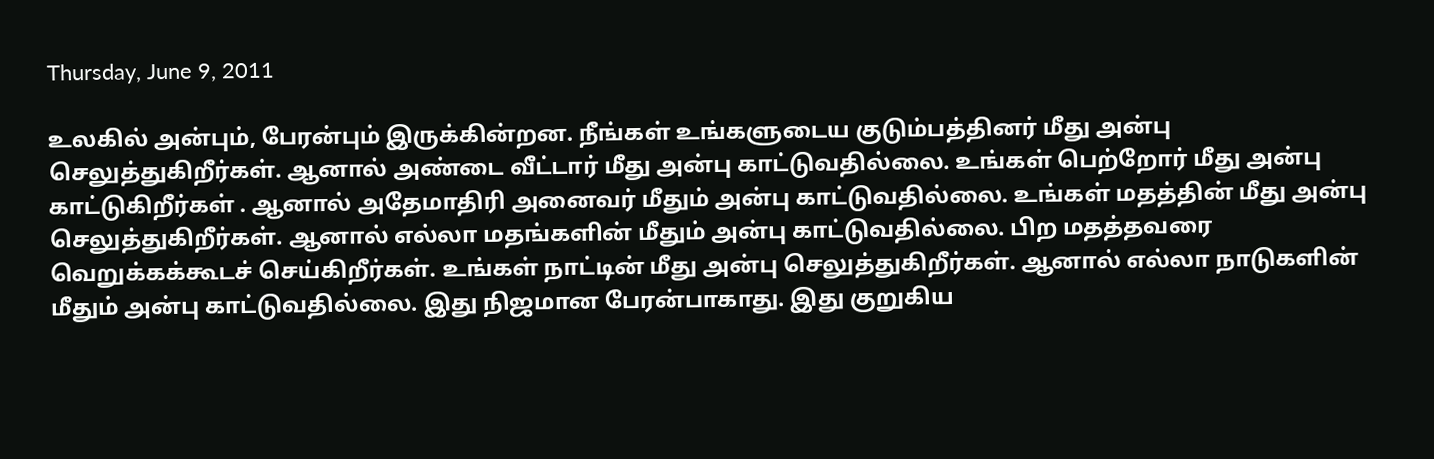Thursday, June 9, 2011

உலகில் அன்பும், பேரன்பும் இருக்கின்றன. நீங்கள் உங்களுடைய குடும்பத்தினர் மீது அன்பு செலுத்துகிறீர்கள். ஆனால் அண்டை வீட்டார் மீது அன்பு காட்டுவதில்லை. உங்கள் பெற்றோர் மீது அன்பு காட்டுகிறீர்கள் . ஆனால் அதேமாதிரி அனைவர் மீதும் அன்பு காட்டுவதில்லை. உங்கள் மதத்தின் மீது அன்பு செலுத்துகிறீர்கள். ஆனால் எல்லா மதங்களின் மீதும் அன்பு காட்டுவதில்லை. பிற மதத்தவரை வெறுக்கக்கூடச் செய்கிறீர்கள். உங்கள் நாட்டின் மீது அன்பு செலுத்துகிறீர்கள். ஆனால் எல்லா நாடுகளின் மீதும் அன்பு காட்டுவதில்லை. இது நிஜமான பேரன்பாகாது. இது குறுகிய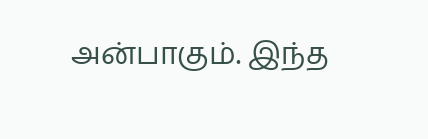அன்பாகும். இந்த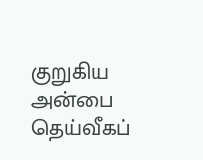குறுகிய அன்பை தெய்வீகப்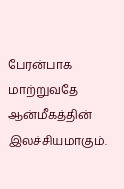பேரன்பாக மாற்றுவதே ஆன்மீகத்தின் இலச்சியமாகும்.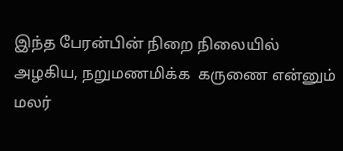இந்த பேரன்பின் நிறை நிலையில் அழகிய, நறுமணமிக்க  கருணை என்னும் மலர்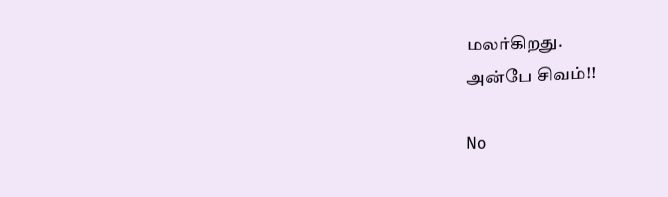மலர்கிறது.
அன்பே சிவம்!!

No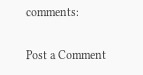comments:

Post a Comment